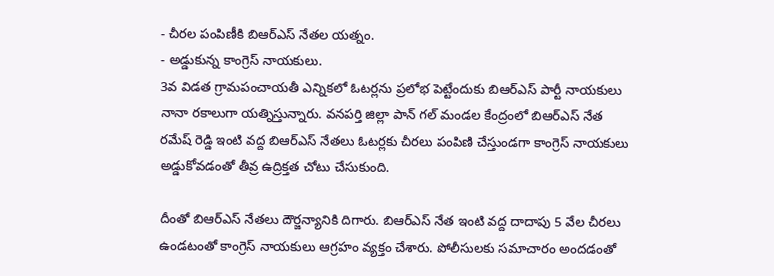- చీరల పంపిణీకి బిఆర్ఎస్ నేతల యత్నం.
- అడ్డుకున్న కాంగ్రెస్ నాయకులు.
3వ విడత గ్రామపంచాయతీ ఎన్నికలో ఓటర్లను ప్రలోభ పెట్టేందుకు బిఆర్ఎస్ పార్టీ నాయకులు నానా రకాలుగా యత్నిస్తున్నారు. వనపర్తి జిల్లా పాన్ గల్ మండల కేంద్రంలో బిఆర్ఎస్ నేత రమేష్ రెడ్డి ఇంటి వద్ద బిఆర్ఎస్ నేతలు ఓటర్లకు చీరలు పంపిణి చేస్తుండగా కాంగ్రెస్ నాయకులు అడ్డుకోవడంతో తీవ్ర ఉద్రిక్తత చోటు చేసుకుంది.

దీంతో బిఆర్ఎస్ నేతలు దౌర్జన్యానికి దిగారు. బిఆర్ఎస్ నేత ఇంటి వద్ద దాదాపు 5 వేల చీరలు ఉండటంతో కాంగ్రెస్ నాయకులు ఆగ్రహం వ్యక్తం చేశారు. పోలీసులకు సమాచారం అందడంతో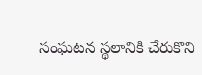సంఘటన స్థలానికి చేరుకొని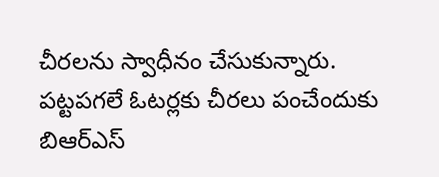చీరలను స్వాధీనం చేసుకున్నారు. పట్టపగలే ఓటర్లకు చీరలు పంచేందుకు బిఆర్ఎస్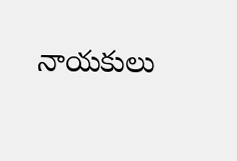నాయకులు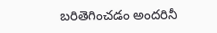బరితెగించడం అందరినీ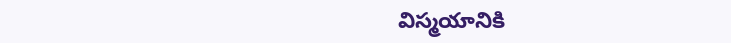విస్మయానికి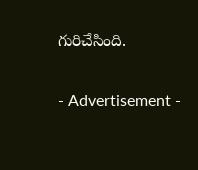గురిచేసింది.

- Advertisement -